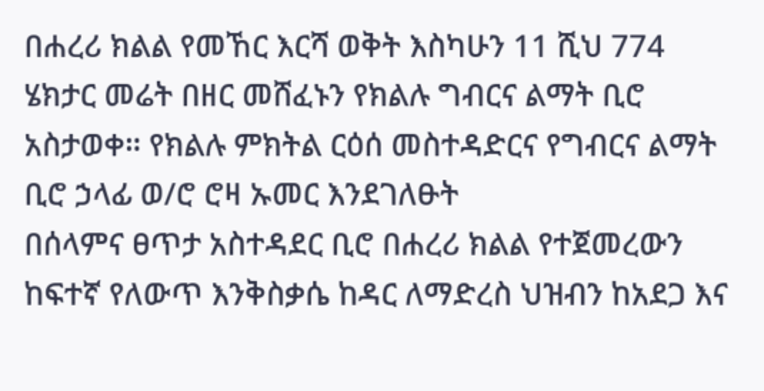በሐረሪ ክልል የመኸር እርሻ ወቅት እስካሁን 11 ሺህ 774 ሄክታር መሬት በዘር መሸፈኑን የክልሉ ግብርና ልማት ቢሮ አስታወቀ። የክልሉ ምክትል ርዕሰ መስተዳድርና የግብርና ልማት ቢሮ ኃላፊ ወ/ሮ ሮዛ ኡመር እንደገለፁት
በሰላምና ፀጥታ አስተዳደር ቢሮ በሐረሪ ክልል የተጀመረውን ከፍተኛ የለውጥ እንቅስቃሴ ከዳር ለማድረስ ህዝብን ከአደጋ እና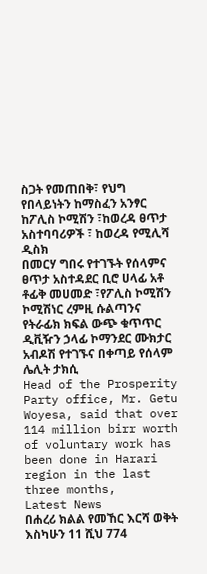ስጋት የመጠበቅ፣ የህግ የበላይነትን ከማስፈን አንፃር ከፖሊስ ኮሚሽን ፣ከወረዳ ፀጥታ አስተባባሪዎች ፣ ከወረዳ የሚሊሻ ዲስክ
በመርሃ ግበሩ የተገኙት የሰላምና ፀጥታ አስተዳደር ቢሮ ሀላፊ አቶ ቶፊቅ መሀመድ ፣የፖሊስ ኮሚሽን ኮሚሽነር ረምዚ ሱልጣንና የትራፊክ ክፍል ውጭ ቁጥጥር ዲቪዥን ኃላፊ ኮማንደር ሙክታር አብዶሽ የተገኙና በቀጣይ የሰላም ሌሊት ታክሲ
Head of the Prosperity Party office, Mr. Getu Woyesa, said that over 114 million birr worth of voluntary work has been done in Harari region in the last three months,
Latest News
በሐረሪ ክልል የመኸር እርሻ ወቅት እስካሁን 11 ሺህ 774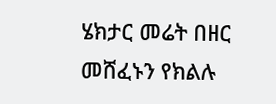ሄክታር መሬት በዘር መሸፈኑን የክልሉ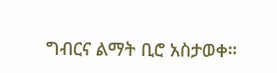ግብርና ልማት ቢሮ አስታወቀ።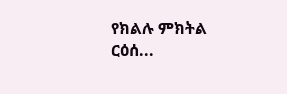የክልሉ ምክትል ርዕሰ...